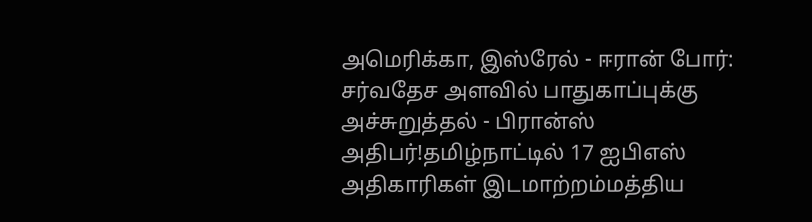அமெரிக்கா, இஸ்ரேல் - ஈரான் போர்: சர்வதேச அளவில் பாதுகாப்புக்கு அச்சுறுத்தல் - பிரான்ஸ் அதிபர்!தமிழ்நாட்டில் 17 ஐபிஎஸ் அதிகாரிகள் இடமாற்றம்மத்திய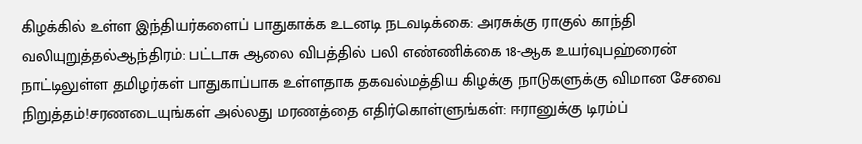கிழக்கில் உள்ள இந்தியர்களைப் பாதுகாக்க உடனடி நடவடிக்கை: அரசுக்கு ராகுல் காந்தி வலியுறுத்தல்ஆந்திரம்: பட்டாசு ஆலை விபத்தில் பலி எண்ணிக்கை 18-ஆக உயர்வுபஹ்ரைன் நாட்டிலுள்ள தமிழர்கள் பாதுகாப்பாக உள்ளதாக தகவல்மத்திய கிழக்கு நாடுகளுக்கு விமான சேவை நிறுத்தம்!சரணடையுங்கள் அல்லது மரணத்தை எதிர்கொள்ளுங்கள்: ஈரானுக்கு டிரம்ப்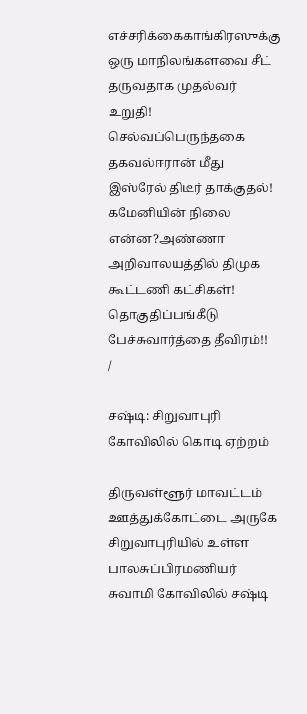எச்சரிக்கைகாங்கிரஸுக்கு ஒரு மாநிலங்களவை சீட் தருவதாக முதல்வர் உறுதி! செல்வப்பெருந்தகை தகவல்ஈரான் மீது இஸ்ரேல் திடீர் தாக்குதல்! கமேனியின் நிலை என்ன?அண்ணா அறிவாலயத்தில் திமுக கூட்டணி கட்சிகள்! தொகுதிப்பங்கீடு பேச்சுவார்த்தை தீவிரம்!!
/

சஷ்டி: சிறுவாபுரி கோவிலில் கொடி ஏற்றம்

திருவள்ளூர் மாவட்டம் ஊத்துக்கோட்டை அருகே சிறுவாபுரியில் உள்ள பாலசுப்பிரமணியர் சுவாமி கோவிலில் சஷ்டி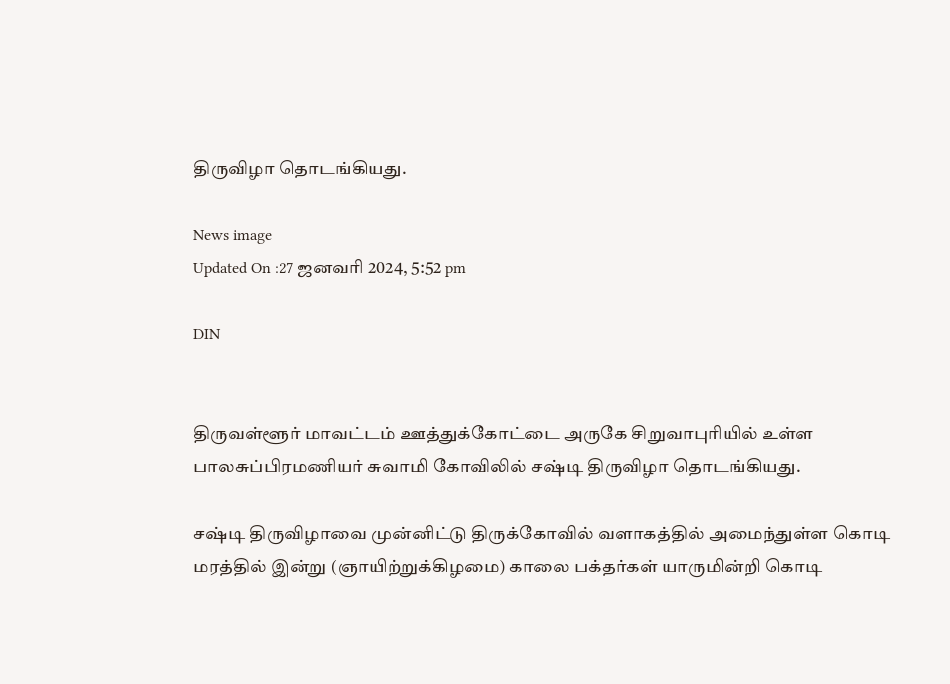திருவிழா தொடங்கியது.

News image
Updated On :27 ஜனவரி 2024, 5:52 pm

DIN


திருவள்ளூர் மாவட்டம் ஊத்துக்கோட்டை அருகே சிறுவாபுரியில் உள்ள பாலசுப்பிரமணியர் சுவாமி கோவிலில் சஷ்டி திருவிழா தொடங்கியது.

சஷ்டி திருவிழாவை முன்னிட்டு திருக்கோவில் வளாகத்தில் அமைந்துள்ள கொடி மரத்தில் இன்று (ஞாயிற்றுக்கிழமை) காலை பக்தர்கள் யாருமின்றி கொடி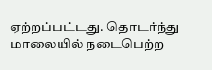ஏற்றப்பட்டது. தொடர்ந்து மாலையில் நடைபெற்ற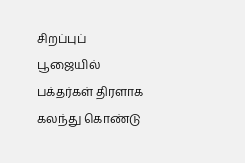சிறப்புப் பூஜையில் பக்தர்கள் திரளாக கலந்து கொண்டு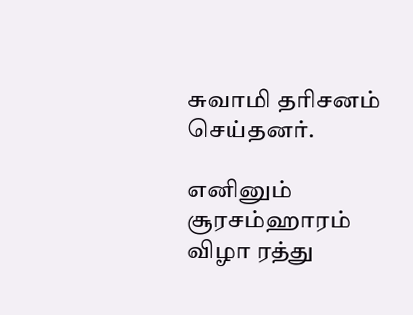சுவாமி தரிசனம் செய்தனர்.

எனினும் சூரசம்ஹாரம் விழா ரத்து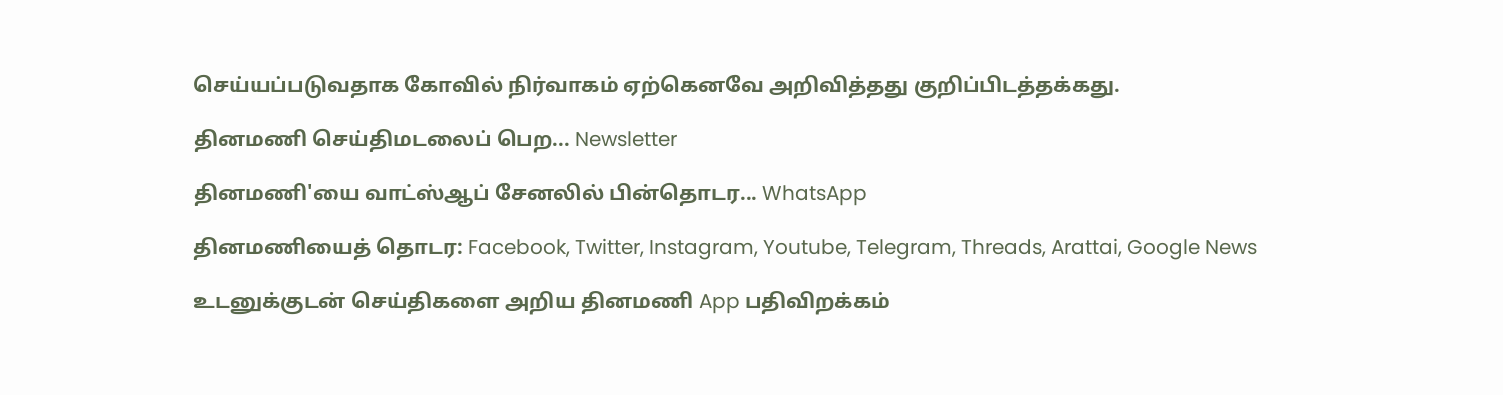செய்யப்படுவதாக கோவில் நிர்வாகம் ஏற்கெனவே அறிவித்தது குறிப்பிடத்தக்கது.

தினமணி செய்திமடலைப் பெற... Newsletter

தினமணி'யை வாட்ஸ்ஆப் சேனலில் பின்தொடர... WhatsApp

தினமணியைத் தொடர: Facebook, Twitter, Instagram, Youtube, Telegram, Threads, Arattai, Google News

உடனுக்குடன் செய்திகளை அறிய தினமணி App பதிவிறக்கம்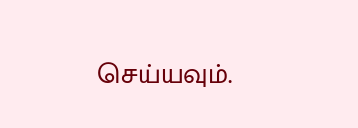செய்யவும்.